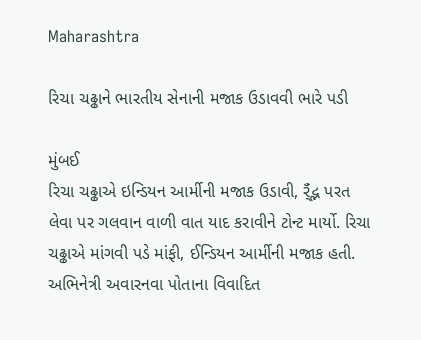Maharashtra

રિચા ચઢ્ઢાને ભારતીય સેનાની મજાક ઉડાવવી ભારે પડી

મુંબઈ
રિચા ચઢ્ઢાએ ઇન્ડિયન આર્મીની મજાક ઉડાવી, ર્ઁંદ્ભ પરત લેવા પર ગલવાન વાળી વાત યાદ કરાવીને ટોન્ટ માર્યો. રિચા ચઢ્ઢાએ માંગવી પડે માંફી, ઈન્ડિયન આર્મીની મજાક હતી. અભિનેત્રી અવારનવા પોતાના વિવાદિત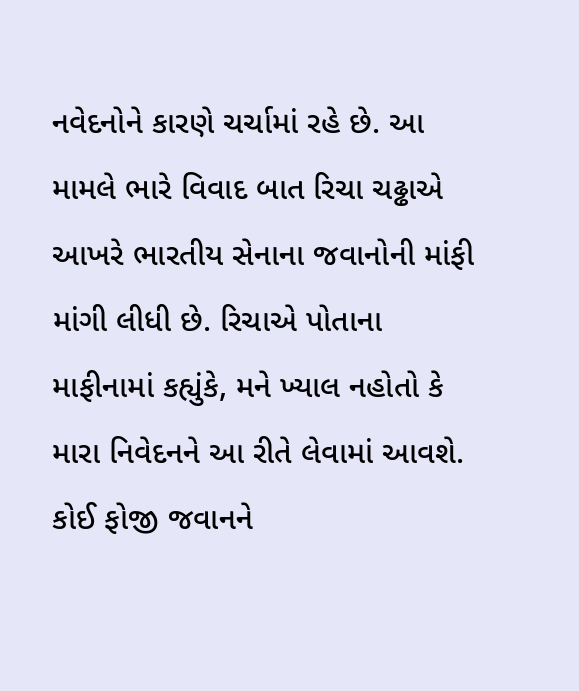નવેદનોને કારણે ચર્ચામાં રહે છે. આ મામલે ભારે વિવાદ બાત રિચા ચઢ્ઢાએ આખરે ભારતીય સેનાના જવાનોની માંફી માંગી લીધી છે. રિચાએ પોતાના માફીનામાં કહ્યુંકે, મને ખ્યાલ નહોતો કે મારા નિવેદનને આ રીતે લેવામાં આવશે. કોઈ ફોજી જવાનને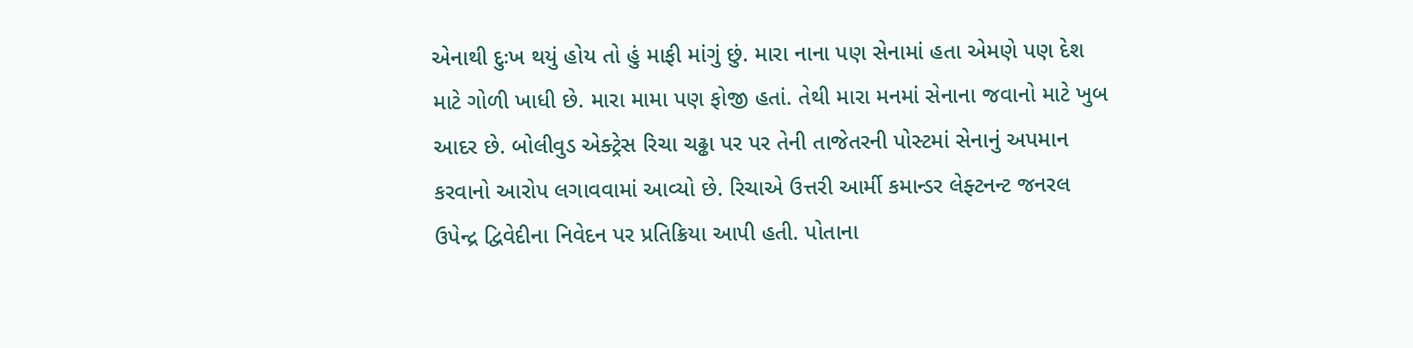એનાથી દુઃખ થયું હોય તો હું માફી માંગું છું. મારા નાના પણ સેનામાં હતા એમણે પણ દેશ માટે ગોળી ખાધી છે. મારા મામા પણ ફોજી હતાં. તેથી મારા મનમાં સેનાના જવાનો માટે ખુબ આદર છે. બોલીવુડ એક્ટ્રેસ રિચા ચઢ્ઢા પર પર તેની તાજેતરની પોસ્ટમાં સેનાનું અપમાન કરવાનો આરોપ લગાવવામાં આવ્યો છે. રિચાએ ઉત્તરી આર્મી કમાન્ડર લેફ્ટનન્ટ જનરલ ઉપેન્દ્ર દ્વિવેદીના નિવેદન પર પ્રતિક્રિયા આપી હતી. પોતાના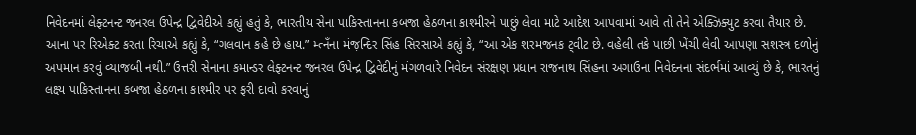નિવેદનમાં લેફ્ટનન્ટ જનરલ ઉપેન્દ્ર દ્વિવેદીએ કહ્યું હતું કે, ભારતીય સેના પાકિસ્તાનના કબજા હેઠળના કાશ્મીરને પાછું લેવા માટે આદેશ આપવામાં આવે તો તેને એક્ઝિક્યુટ કરવા તૈયાર છે. આના પર રિએક્ટ કરતા રિચાએ કહ્યું કે, “ગલવાન કહે છે હાય.” મ્ત્નઁના મંજ઼ન્દિર સિંહ સિરસાએ કહ્યું કે, “આ એક શરમજનક ટ્‌વીટ છે. વહેલી તકે પાછી ખેંચી લેવી આપણા સશસ્ત્ર દળોનું અપમાન કરવું વ્યાજબી નથી.” ઉત્તરી સેનાના કમાન્ડર લેફ્ટનન્ટ જનરલ ઉપેન્દ્ર દ્વિવેદીનું મંગળવારે નિવેદન સંરક્ષણ પ્રધાન રાજનાથ સિંહના અગાઉના નિવેદનના સંદર્ભમાં આવ્યું છે કે, ભારતનું લક્ષ્ય પાકિસ્તાનના કબજા હેઠળના કાશ્મીર પર ફરી દાવો કરવાનું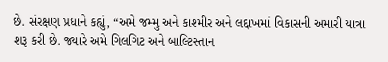છે. સંરક્ષણ પ્રધાને કહ્યું, “અમે જમ્મુ અને કાશ્મીર અને લદ્દાખમાં વિકાસની અમારી યાત્રા શરૂ કરી છે. જ્યારે અમે ગિલગિટ અને બાલ્ટિસ્તાન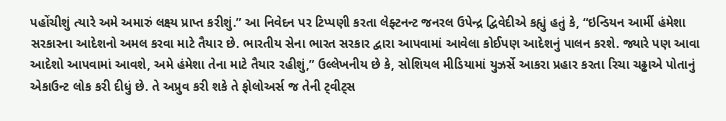પહોંચીશું ત્યારે અમે અમારું લક્ષ્ય પ્રાપ્ત કરીશું.” આ નિવેદન પર ટિપ્પણી કરતા લેફ્ટનન્ટ જનરલ ઉપેન્દ્ર દ્વિવેદીએ કહ્યું હતું કે, “ઇન્ડિયન આર્મી હંમેશા સરકારના આદેશનો અમલ કરવા માટે તૈયાર છે. ભારતીય સેના ભારત સરકાર દ્વારા આપવામાં આવેલા કોઈપણ આદેશનું પાલન કરશે. જ્યારે પણ આવા આદેશો આપવામાં આવશે, અમે હંમેશા તેના માટે તૈયાર રહીશું,” ઉલ્લેખનીય છે કે, સોશિયલ મીડિયામાં યુઝર્સે આકરા પ્રહાર કરતા રિચા ચઢ્ઢાએ પોતાનું એકાઉન્ટ લોક કરી દીધું છે. તે અપ્રુવ કરી શકે તે ફોલોઅર્સ જ તેની ટ્‌વીટ્‌સ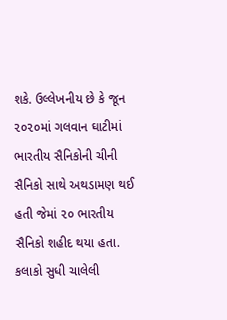શકે. ઉલ્લેખનીય છે કે જૂન ૨૦૨૦માં ગલવાન ઘાટીમાં ભારતીય સૈનિકોની ચીની સૈનિકો સાથે અથડામણ થઈ હતી જેમાં ૨૦ ભારતીય સૈનિકો શહીદ થયા હતા. કલાકો સુધી ચાલેલી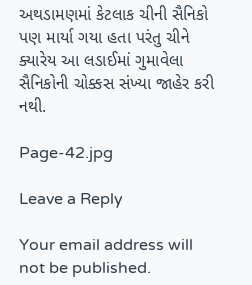અથડામણમાં કેટલાક ચીની સૈનિકો પણ માર્યા ગયા હતા પરંતુ ચીને ક્યારેય આ લડાઈમાં ગુમાવેલા સૈનિકોની ચોક્કસ સંખ્યા જાહેર કરી નથી.

Page-42.jpg

Leave a Reply

Your email address will not be published.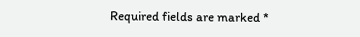Required fields are marked *